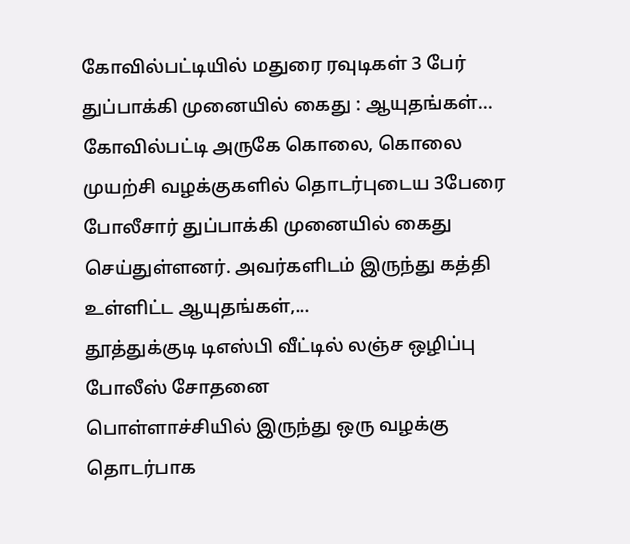கோவில்பட்டியில் மதுரை ரவுடிகள் 3 பேர் துப்பாக்கி முனையில் கைது : ஆயுதங்கள்...
கோவில்பட்டி அருகே கொலை, கொலை முயற்சி வழக்குகளில் தொடர்புடைய 3பேரை போலீசார் துப்பாக்கி முனையில் கைது செய்துள்ளனர். அவர்களிடம் இருந்து கத்தி உள்ளிட்ட ஆயுதங்கள்,...
தூத்துக்குடி டிஎஸ்பி வீட்டில் லஞ்ச ஒழிப்பு போலீஸ் சோதனை
பொள்ளாச்சியில் இருந்து ஒரு வழக்கு தொடர்பாக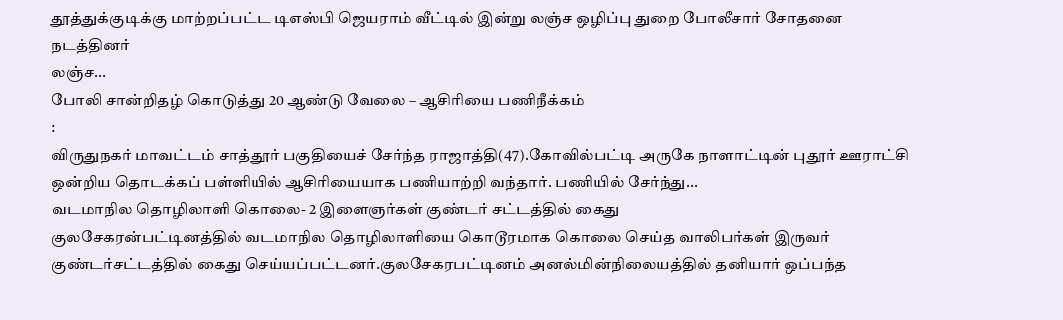தூத்துக்குடிக்கு மாற்றப்பட்ட டிஎஸ்பி ஜெயராம் வீட்டில் இன்று லஞ்ச ஒழிப்பு துறை போலீசார் சோதனை நடத்தினர்
லஞ்ச...
போலி சான்றிதழ் கொடுத்து 20 ஆண்டு வேலை – ஆசிரியை பணிநீக்கம்
:
விருதுநகர் மாவட்டம் சாத்தூர் பகுதியைச் சேர்ந்த ராஜாத்தி(47).கோவில்பட்டி அருகே நாளாட்டின் புதூர் ஊராட்சி ஒன்றிய தொடக்கப் பள்ளியில் ஆசிரியையாக பணியாற்றி வந்தார். பணியில் சேர்ந்து...
வடமாநில தொழிலாளி கொலை- 2 இளைஞர்கள் குண்டர் சட்டத்தில் கைது
குலசேகரன்பட்டினத்தில் வடமாநில தொழிலாளியை கொடூரமாக கொலை செய்த வாலிபர்கள் இருவர் குண்டர்சட்டத்தில் கைது செய்யப்பட்டனர்.குலசேகரபட்டினம் அனல்மின்நிலையத்தில் தனியார் ஒப்பந்த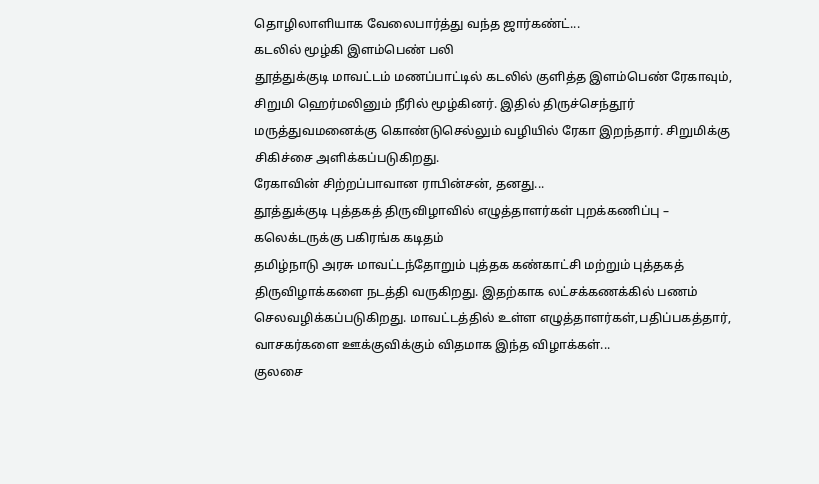தொழிலாளியாக வேலைபார்த்து வந்த ஜார்கண்ட்...
கடலில் மூழ்கி இளம்பெண் பலி
தூத்துக்குடி மாவட்டம் மணப்பாட்டில் கடலில் குளித்த இளம்பெண் ரேகாவும், சிறுமி ஹெர்மலினும் நீரில் மூழ்கினர். இதில் திருச்செந்தூர் மருத்துவமனைக்கு கொண்டுசெல்லும் வழியில் ரேகா இறந்தார். சிறுமிக்கு சிகிச்சை அளிக்கப்படுகிறது.
ரேகாவின் சிற்றப்பாவான ராபின்சன், தனது...
தூத்துக்குடி புத்தகத் திருவிழாவில் எழுத்தாளர்கள் புறக்கணிப்பு – கலெக்டருக்கு பகிரங்க கடிதம்
தமிழ்நாடு அரசு மாவட்டந்தோறும் புத்தக கண்காட்சி மற்றும் புத்தகத் திருவிழாக்களை நடத்தி வருகிறது. இதற்காக லட்சக்கணக்கில் பணம் செலவழிக்கப்படுகிறது. மாவட்டத்தில் உள்ள எழுத்தாளர்கள்,பதிப்பகத்தார், வாசகர்களை ஊக்குவிக்கும் விதமாக இந்த விழாக்கள்...
குலசை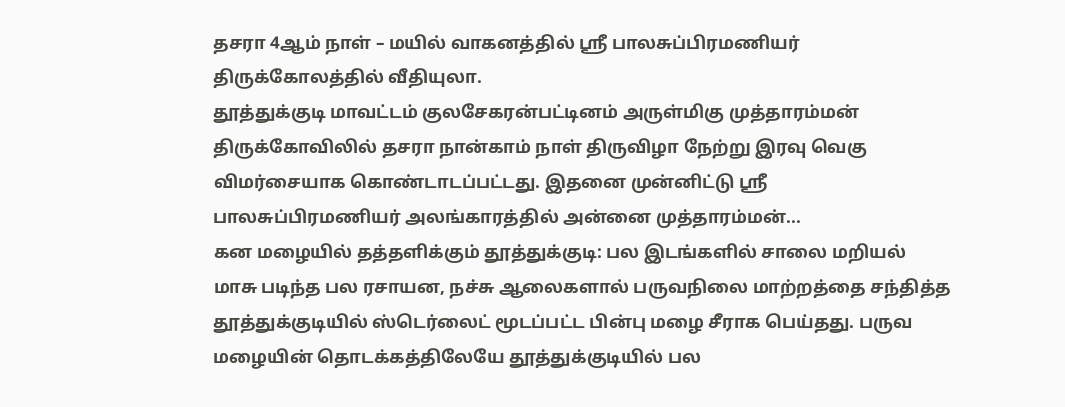தசரா 4ஆம் நாள் – மயில் வாகனத்தில் ஶ்ரீ பாலசுப்பிரமணியர் திருக்கோலத்தில் வீதியுலா.
தூத்துக்குடி மாவட்டம் குலசேகரன்பட்டினம் அருள்மிகு முத்தாரம்மன் திருக்கோவிலில் தசரா நான்காம் நாள் திருவிழா நேற்று இரவு வெகு விமர்சையாக கொண்டாடப்பட்டது. இதனை முன்னிட்டு ஸ்ரீ பாலசுப்பிரமணியர் அலங்காரத்தில் அன்னை முத்தாரம்மன்...
கன மழையில் தத்தளிக்கும் தூத்துக்குடி: பல இடங்களில் சாலை மறியல்
மாசு படிந்த பல ரசாயன, நச்சு ஆலைகளால் பருவநிலை மாற்றத்தை சந்தித்த தூத்துக்குடியில் ஸ்டெர்லைட் மூடப்பட்ட பின்பு மழை சீராக பெய்தது. பருவ மழையின் தொடக்கத்திலேயே தூத்துக்குடியில் பல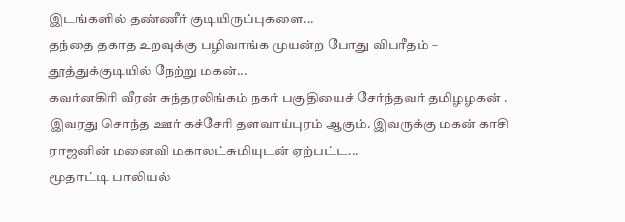இடங்களில் தண்ணீர் குடியிருப்புகளை...
தந்தை தகாத உறவுக்கு பழிவாங்க முயன்ற போது விபரீதம் – தூத்துக்குடியில் நேற்று மகன்...
கவர்னகிரி வீரன் சுந்தரலிங்கம் நகர் பகுதியைச் சேர்ந்தவர் தமிழழகன் . இவரது சொந்த ஊர் கச்சேரி தளவாய்புரம் ஆகும். இவருக்கு மகன் காசி ராஜனின் மனைவி மகாலட்சுமியுடன் ஏற்பட்ட...
மூதாட்டி பாலியல்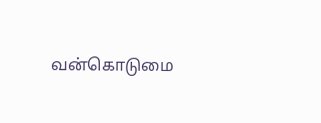வன்கொடுமை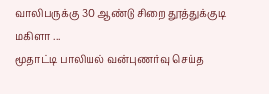வாலிபருக்கு 30 ஆண்டு சிறை தூத்துக்குடி மகிளா ...
மூதாட்டி பாலியல் வன்புணர்வு செய்த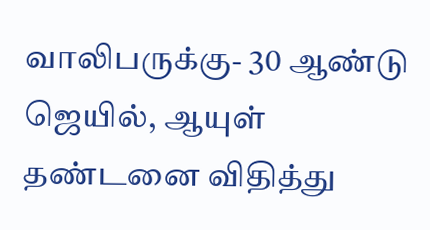வாலிபருக்கு- 30 ஆண்டு ஜெயில், ஆயுள் தண்டனை விதித்து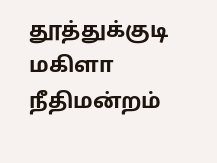தூத்துக்குடி மகிளா நீதிமன்றம்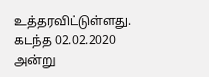உத்தரவிட்டுள்ளது.
கடந்த 02.02.2020 அன்று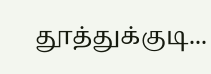தூத்துக்குடி...